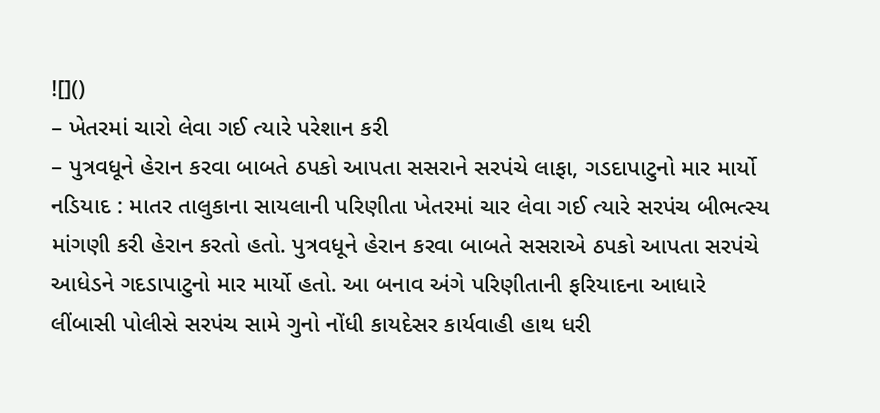![]()
– ખેતરમાં ચારો લેવા ગઈ ત્યારે પરેશાન કરી
– પુત્રવધૂને હેરાન કરવા બાબતે ઠપકો આપતા સસરાને સરપંચે લાફા, ગડદાપાટુનો માર માર્યો
નડિયાદ : માતર તાલુકાના સાયલાની પરિણીતા ખેતરમાં ચાર લેવા ગઈ ત્યારે સરપંચ બીભત્સ્ય માંગણી કરી હેરાન કરતો હતો. પુત્રવધૂને હેરાન કરવા બાબતે સસરાએ ઠપકો આપતા સરપંચે આધેડને ગદડાપાટુનો માર માર્યો હતો. આ બનાવ અંગે પરિણીતાની ફરિયાદના આધારે લીંબાસી પોલીસે સરપંચ સામે ગુનો નોંધી કાયદેસર કાર્યવાહી હાથ ધરી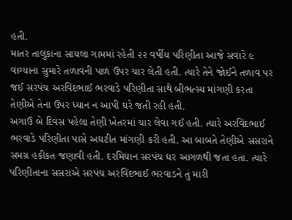હતી.
માતર તાલુકાના સાયલા ગામમાં રહેતી ૨૨ વર્ષીય પરિણીતા આજે સવારે ૯ વાગ્યાના સુમારે તળાવની પાળ ઉપર ચાર લેતી હતી. ત્યારે તેને જોઈને તળાવ પર જઈ સરપંચ અરવિંદભાઈ ભરવાડે પરિણીતા સાથે બીભત્સ્ય માંગણી કરતા તેણીએ તેના ઉપર ધ્યાન ન આપી ઘરે જતી રહી હતી.
અગાઉ બે દિવસ પહેલા તેણી ખેતરમાં ચાર લેવા ગઈ હતી. ત્યારે અરવિંદભાઈ ભરવાડે પરિણીતા પાસે અઘટીત માંગણી કરી હતી. આ બાબતે તેણીએ સસરાને સમગ્ર હકીકત જણાવી હતી. દરમિયાન સરપંચ ઘર આગળથી જતા હતા. ત્યારે પરિણીતાના સસરાએ સરપંચ અરવિંદભાઈ ભરવાડને તું મારી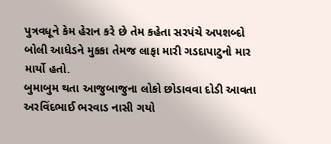પુત્રવધૂને કેમ હેરાન કરે છે તેમ કહેતા સરપંચે અપશબ્દો બોલી આધેડને મુકકા તેમજ લાફા મારી ગડદાપાટુનો માર માર્યો હતો.
બુમાબુમ થતા આજુબાજુના લોકો છોડાવવા દોડી આવતા અરવિંદભાઈ ભરવાડ નાસી ગયો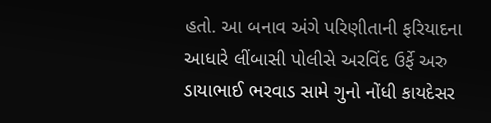હતો. આ બનાવ અંગે પરિણીતાની ફરિયાદના આધારે લીંબાસી પોલીસે અરવિંદ ઉર્ફે અરુ ડાયાભાઈ ભરવાડ સામે ગુનો નોંધી કાયદેસર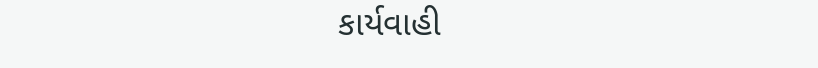કાર્યવાહી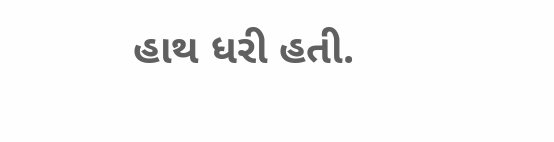હાથ ધરી હતી.